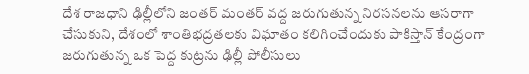దేశ రాజధాని ఢిల్లీలోని జంతర్ మంతర్ వద్ద జరుగుతున్న నిరసనలను ఆసరాగా చేసుకుని, దేశంలో శాంతిభద్రతలకు విఘాతం కలిగించేందుకు పాకిస్తాన్ కేంద్రంగా జరుగుతున్న ఒక పెద్ద కుట్రను ఢిల్లీ పోలీసులు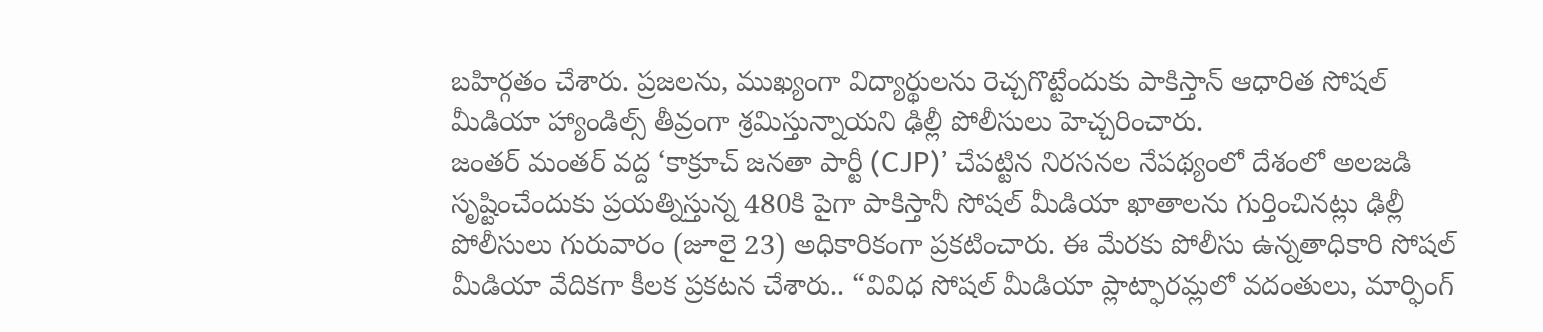బహిర్గతం చేశారు. ప్రజలను, ముఖ్యంగా విద్యార్థులను రెచ్చగొట్టేందుకు పాకిస్తాన్ ఆధారిత సోషల్ మీడియా హ్యాండిల్స్ తీవ్రంగా శ్రమిస్తున్నాయని ఢిల్లీ పోలీసులు హెచ్చరించారు.
జంతర్ మంతర్ వద్ద ‘కాక్రూచ్ జనతా పార్టీ (CJP)’ చేపట్టిన నిరసనల నేపథ్యంలో దేశంలో అలజడి సృష్టించేందుకు ప్రయత్నిస్తున్న 480కి పైగా పాకిస్తానీ సోషల్ మీడియా ఖాతాలను గుర్తించినట్లు ఢిల్లీ పోలీసులు గురువారం (జూలై 23) అధికారికంగా ప్రకటించారు. ఈ మేరకు పోలీసు ఉన్నతాధికారి సోషల్ మీడియా వేదికగా కీలక ప్రకటన చేశారు.. “వివిధ సోషల్ మీడియా ప్లాట్ఫారమ్లలో వదంతులు, మార్ఫింగ్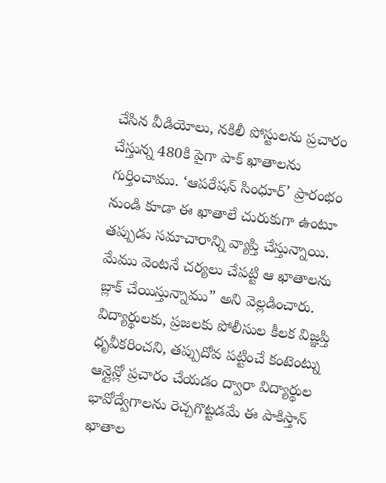చేసిన వీడియోలు, నకిలీ పోస్టులను ప్రచారం చేస్తున్న 480కి పైగా పాక్ ఖాతాలను గుర్తించాము. ‘ఆపరేషన్ సింధూర్’ ప్రారంభం నుండి కూడా ఈ ఖాతాలే చురుకుగా ఉంటూ తప్పుడు సమాచారాన్ని వ్యాప్తి చేస్తున్నాయి. మేము వెంటనే చర్యలు చేపట్టి ఆ ఖాతాలను బ్లాక్ చేయిస్తున్నాము” అని వెల్లడించారు.
విద్యార్థులకు, ప్రజలకు పోలీసుల కీలక విజ్ఞప్తి
ధృవీకరించని, తప్పుదోవ పట్టించే కంటెంట్ను ఆన్లైన్లో ప్రచారం చేయడం ద్వారా విద్యార్థుల భావోద్వేగాలను రెచ్చగొట్టడమే ఈ పాకిస్తాన్ ఖాతాల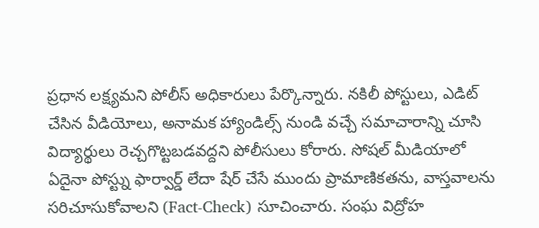ప్రధాన లక్ష్యమని పోలీస్ అధికారులు పేర్కొన్నారు. నకిలీ పోస్టులు, ఎడిట్ చేసిన వీడియోలు, అనామక హ్యాండిల్స్ నుండి వచ్చే సమాచారాన్ని చూసి విద్యార్థులు రెచ్చగొట్టబడవద్దని పోలీసులు కోరారు. సోషల్ మీడియాలో ఏదైనా పోస్ట్ను ఫార్వార్డ్ లేదా షేర్ చేసే ముందు ప్రామాణికతను, వాస్తవాలను సరిచూసుకోవాలని (Fact-Check) సూచించారు. సంఘ విద్రోహ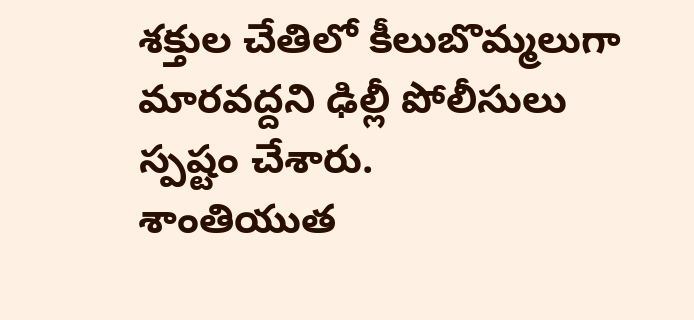శక్తుల చేతిలో కీలుబొమ్మలుగా మారవద్దని ఢిల్లీ పోలీసులు స్పష్టం చేశారు.
శాంతియుత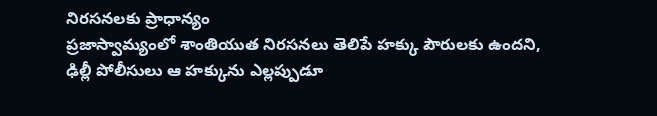నిరసనలకు ప్రాధాన్యం
ప్రజాస్వామ్యంలో శాంతియుత నిరసనలు తెలిపే హక్కు పౌరులకు ఉందని, ఢిల్లీ పోలీసులు ఆ హక్కును ఎల్లప్పుడూ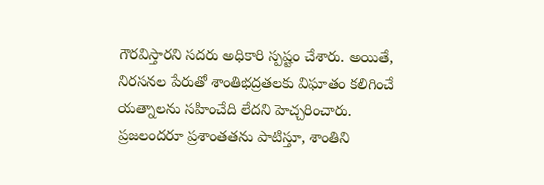గౌరవిస్తారని సదరు అధికారి స్పష్టం చేశారు. అయితే, నిరసనల పేరుతో శాంతిభద్రతలకు విఘాతం కలిగించే యత్నాలను సహించేది లేదని హెచ్చరించారు. ప్రజలందరూ ప్రశాంతతను పాటిస్తూ, శాంతిని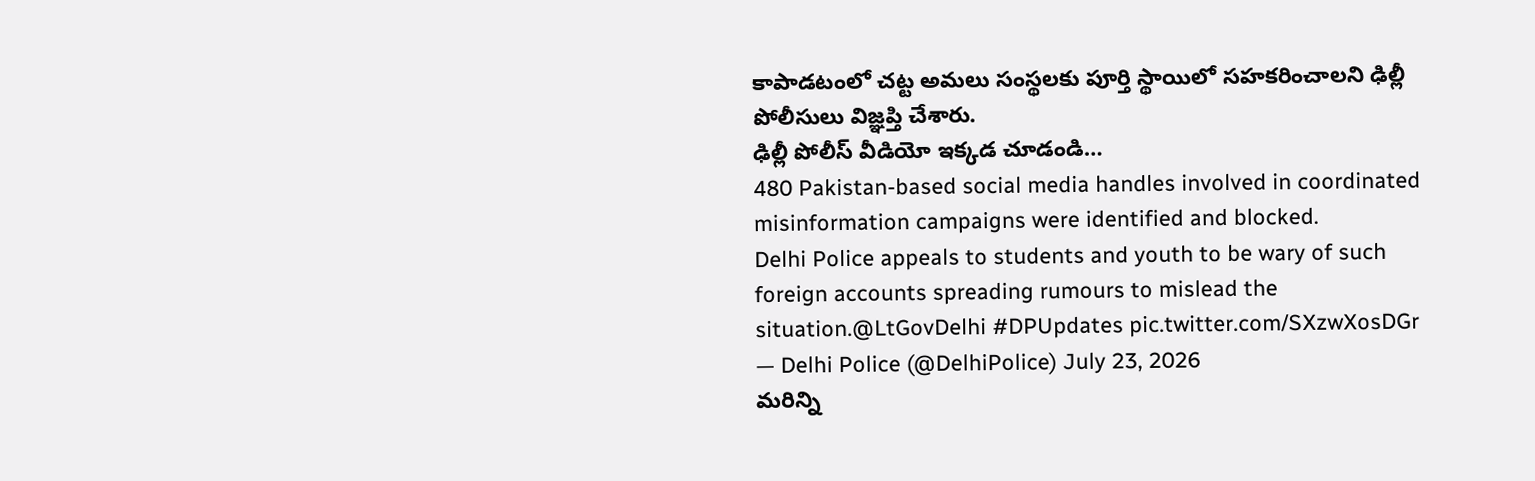కాపాడటంలో చట్ట అమలు సంస్థలకు పూర్తి స్థాయిలో సహకరించాలని ఢిల్లీ పోలీసులు విజ్ఞప్తి చేశారు.
ఢిల్లీ పోలీస్ వీడియో ఇక్కడ చూడండి…
480 Pakistan-based social media handles involved in coordinated misinformation campaigns were identified and blocked.
Delhi Police appeals to students and youth to be wary of such foreign accounts spreading rumours to mislead the situation.@LtGovDelhi #DPUpdates pic.twitter.com/SXzwXosDGr
— Delhi Police (@DelhiPolice) July 23, 2026
మరిన్ని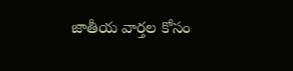జాతీయ వార్తల కోసం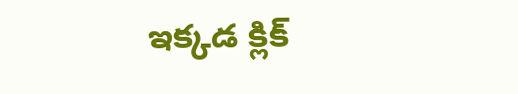ఇక్కడ క్లిక్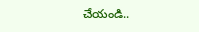చేయండి..